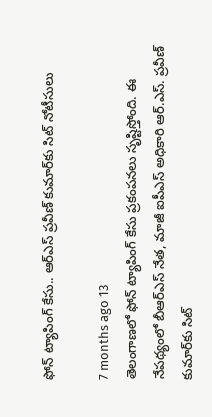ఫోన్ ట్యాపింగ్ కేసు.. ఆర్ఎస్ ప్రవీణ్‌ కుమార్‌కు సిట్ నోటీసులు

7 months ago 13
తెలంగాణలో ఫోన్ ట్యాపింగ్ కేసు ప్రకంపనలు సృష్టిస్తోంది. ఈ నేపథ్యంలో బీఆర్ఎస్ నేత, మాజీ ఐపీఎస్ అధికారి ఆర్.ఎస్. ప్రవీణ్ కుమార్‌కు సిట్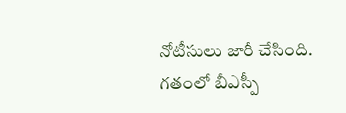నోటీసులు జారీ చేసింది. గతంలో బీఎస్పీ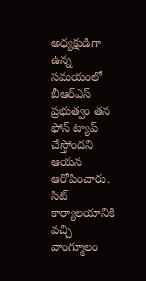అధ్యక్షుడిగా ఉన్న సమయంలో బీఆర్ఎస్ ప్రభుత్వం తన ఫోన్ ట్యాప్ చేస్తోందని ఆయన ఆరోపించారు. సిట్ కార్యాలయానికి వచ్చి వాంగ్మూలం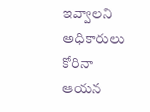ఇవ్వాలని అధికారులు కోరినా ఆయన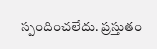స్పందించలేదు. ప్రస్తుతం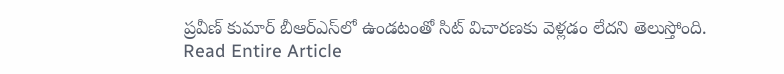ప్రవీణ్ కుమార్ బీఆర్ఎస్‌లో ఉండటంతో సిట్ విచారణకు వెళ్లడం లేదని తెలుస్తోంది.
Read Entire Article